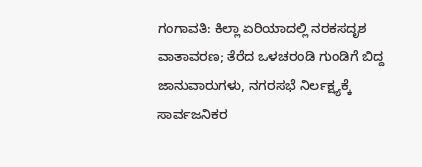ಗಂಗಾವತಿ: ಕಿಲ್ಲಾ ಏರಿಯಾದಲ್ಲಿ ನರಕಸದೃಶ ವಾತಾವರಣ; ತೆರೆದ ಒಳಚರಂಡಿ ಗುಂಡಿಗೆ ಬಿದ್ದ ಜಾನುವಾರುಗಳು, ನಗರಸಭೆ ನಿರ್ಲಕ್ಷ್ಯಕ್ಕೆ ಸಾರ್ವಜನಿಕರ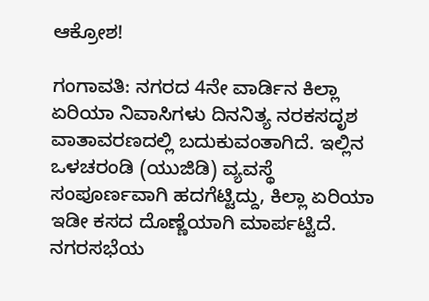ಆಕ್ರೋಶ!

ಗಂಗಾವತಿ: ನಗರದ 4ನೇ ವಾರ್ಡಿನ ಕಿಲ್ಲಾ ಏರಿಯಾ ನಿವಾಸಿಗಳು ದಿನನಿತ್ಯ ನರಕಸದೃಶ ವಾತಾವರಣದಲ್ಲಿ ಬದುಕುವಂತಾಗಿದೆ. ಇಲ್ಲಿನ ಒಳಚರಂಡಿ (ಯುಜಿಡಿ) ವ್ಯವಸ್ಥೆ ಸಂಪೂರ್ಣವಾಗಿ ಹದಗೆಟ್ಟಿದ್ದು, ಕಿಲ್ಲಾ ಏರಿಯಾ ಇಡೀ ಕಸದ ದೊಣ್ಣೆಯಾಗಿ ಮಾರ್ಪಟ್ಟಿದೆ. ನಗರಸಭೆಯ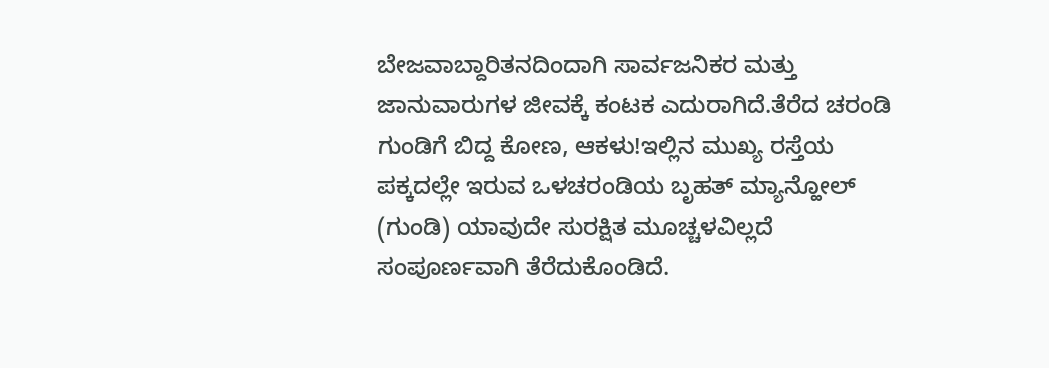ಬೇಜವಾಬ್ದಾರಿತನದಿಂದಾಗಿ ಸಾರ್ವಜನಿಕರ ಮತ್ತು ಜಾನುವಾರುಗಳ ಜೀವಕ್ಕೆ ಕಂಟಕ ಎದುರಾಗಿದೆ.ತೆರೆದ ಚರಂಡಿ ಗುಂಡಿಗೆ ಬಿದ್ದ ಕೋಣ, ಆಕಳು!ಇಲ್ಲಿನ ಮುಖ್ಯ ರಸ್ತೆಯ ಪಕ್ಕದಲ್ಲೇ ಇರುವ ಒಳಚರಂಡಿಯ ಬೃಹತ್ ಮ್ಯಾನ್ಹೋಲ್ (ಗುಂಡಿ) ಯಾವುದೇ ಸುರಕ್ಷಿತ ಮೂಚ್ಚಳವಿಲ್ಲದೆ ಸಂಪೂರ್ಣವಾಗಿ ತೆರೆದುಕೊಂಡಿದೆ.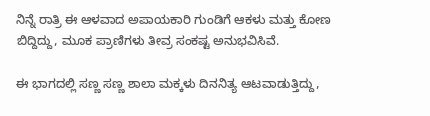ನಿನ್ನೆ ರಾತ್ರಿ ಈ ಆಳವಾದ ಅಪಾಯಕಾರಿ ಗುಂಡಿಗೆ ಆಕಳು ಮತ್ತು ಕೋಣ ಬಿದ್ದಿದ್ದು, ಮೂಕ ಪ್ರಾಣಿಗಳು ತೀವ್ರ ಸಂಕಷ್ಟ ಅನುಭವಿಸಿವೆ.

ಈ ಭಾಗದಲ್ಲಿ ಸಣ್ಣ ಸಣ್ಣ ಶಾಲಾ ಮಕ್ಕಳು ದಿನನಿತ್ಯ ಆಟವಾಡುತ್ತಿದ್ದು,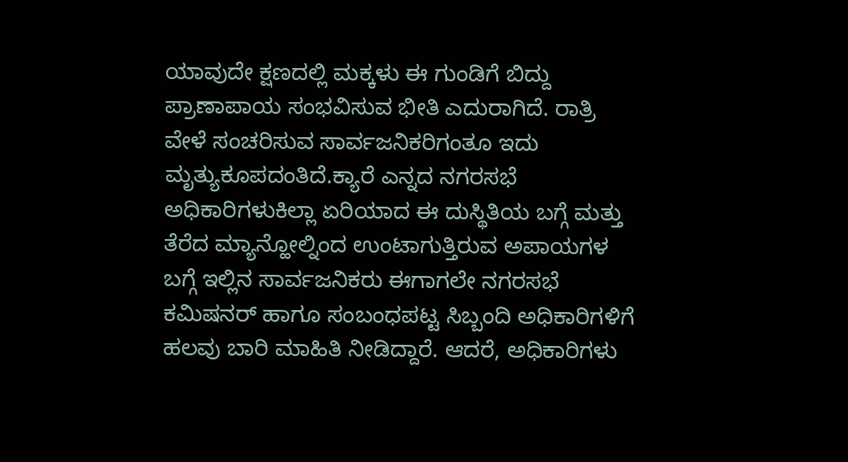ಯಾವುದೇ ಕ್ಷಣದಲ್ಲಿ ಮಕ್ಕಳು ಈ ಗುಂಡಿಗೆ ಬಿದ್ದು ಪ್ರಾಣಾಪಾಯ ಸಂಭವಿಸುವ ಭೀತಿ ಎದುರಾಗಿದೆ. ರಾತ್ರಿ ವೇಳೆ ಸಂಚರಿಸುವ ಸಾರ್ವಜನಿಕರಿಗಂತೂ ಇದು ಮೃತ್ಯುಕೂಪದಂತಿದೆ.ಕ್ಯಾರೆ ಎನ್ನದ ನಗರಸಭೆ ಅಧಿಕಾರಿಗಳುಕಿಲ್ಲಾ ಏರಿಯಾದ ಈ ದುಸ್ಥಿತಿಯ ಬಗ್ಗೆ ಮತ್ತು ತೆರೆದ ಮ್ಯಾನ್ಹೋಲ್ನಿಂದ ಉಂಟಾಗುತ್ತಿರುವ ಅಪಾಯಗಳ ಬಗ್ಗೆ ಇಲ್ಲಿನ ಸಾರ್ವಜನಿಕರು ಈಗಾಗಲೇ ನಗರಸಭೆ ಕಮಿಷನರ್ ಹಾಗೂ ಸಂಬಂಧಪಟ್ಟ ಸಿಬ್ಬಂದಿ ಅಧಿಕಾರಿಗಳಿಗೆ ಹಲವು ಬಾರಿ ಮಾಹಿತಿ ನೀಡಿದ್ದಾರೆ. ಆದರೆ, ಅಧಿಕಾರಿಗಳು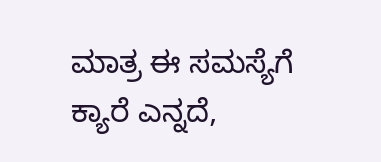ಮಾತ್ರ ಈ ಸಮಸ್ಯೆಗೆ ಕ್ಯಾರೆ ಎನ್ನದೆ,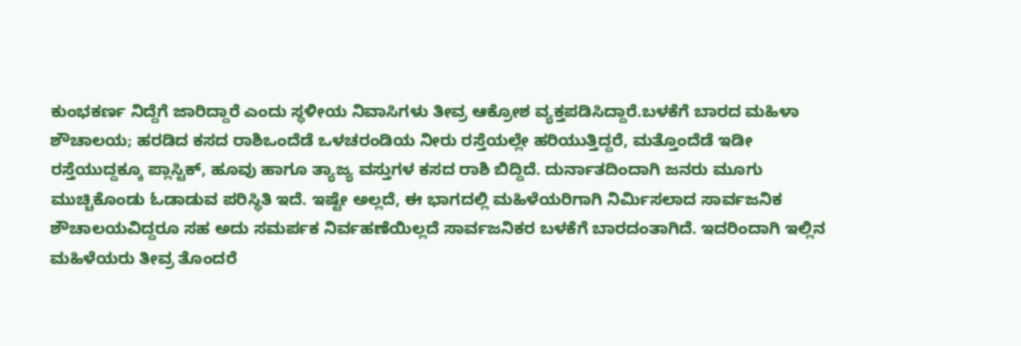ಕುಂಭಕರ್ಣ ನಿದ್ದೆಗೆ ಜಾರಿದ್ದಾರೆ ಎಂದು ಸ್ಥಳೀಯ ನಿವಾಸಿಗಳು ತೀವ್ರ ಆಕ್ರೋಶ ವ್ಯಕ್ತಪಡಿಸಿದ್ದಾರೆ.ಬಳಕೆಗೆ ಬಾರದ ಮಹಿಳಾ ಶೌಚಾಲಯ; ಹರಡಿದ ಕಸದ ರಾಶಿಒಂದೆಡೆ ಒಳಚರಂಡಿಯ ನೀರು ರಸ್ತೆಯಲ್ಲೇ ಹರಿಯುತ್ತಿದ್ದರೆ, ಮತ್ತೊಂದೆಡೆ ಇಡೀ ರಸ್ತೆಯುದ್ದಕ್ಕೂ ಪ್ಲಾಸ್ಟಿಕ್, ಹೂವು ಹಾಗೂ ತ್ಯಾಜ್ಯ ವಸ್ತುಗಳ ಕಸದ ರಾಶಿ ಬಿದ್ದಿದೆ. ದುರ್ನಾತದಿಂದಾಗಿ ಜನರು ಮೂಗು ಮುಚ್ಚಿಕೊಂಡು ಓಡಾಡುವ ಪರಿಸ್ಥಿತಿ ಇದೆ. ಇಷ್ಟೇ ಅಲ್ಲದೆ, ಈ ಭಾಗದಲ್ಲಿ ಮಹಿಳೆಯರಿಗಾಗಿ ನಿರ್ಮಿಸಲಾದ ಸಾರ್ವಜನಿಕ ಶೌಚಾಲಯವಿದ್ದರೂ ಸಹ ಅದು ಸಮರ್ಪಕ ನಿರ್ವಹಣೆಯಿಲ್ಲದೆ ಸಾರ್ವಜನಿಕರ ಬಳಕೆಗೆ ಬಾರದಂತಾಗಿದೆ. ಇದರಿಂದಾಗಿ ಇಲ್ಲಿನ ಮಹಿಳೆಯರು ತೀವ್ರ ತೊಂದರೆ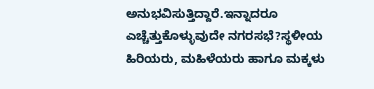ಅನುಭವಿಸುತ್ತಿದ್ದಾರೆ.ಇನ್ನಾದರೂ ಎಚ್ಚೆತ್ತುಕೊಳ್ಳುವುದೇ ನಗರಸಭೆ?ಸ್ಥಳೀಯ ಹಿರಿಯರು, ಮಹಿಳೆಯರು ಹಾಗೂ ಮಕ್ಕಳು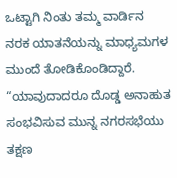ಒಟ್ಟಾಗಿ ನಿಂತು ತಮ್ಮ ವಾರ್ಡಿನ ನರಕ ಯಾತನೆಯನ್ನು ಮಾಧ್ಯಮಗಳ ಮುಂದೆ ತೋಡಿಕೊಂಡಿದ್ದಾರೆ. “ಯಾವುದಾದರೂ ದೊಡ್ಡ ಅನಾಹುತ ಸಂಭವಿಸುವ ಮುನ್ನ ನಗರಸಭೆಯು ತಕ್ಷಣ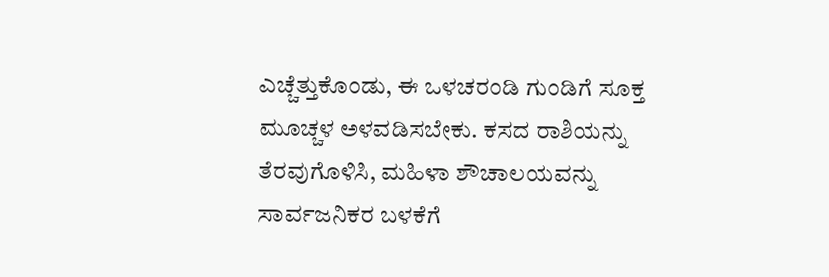ಎಚ್ಚೆತ್ತುಕೊಂಡು, ಈ ಒಳಚರಂಡಿ ಗುಂಡಿಗೆ ಸೂಕ್ತ ಮೂಚ್ಚಳ ಅಳವಡಿಸಬೇಕು. ಕಸದ ರಾಶಿಯನ್ನು ತೆರವುಗೊಳಿಸಿ, ಮಹಿಳಾ ಶೌಚಾಲಯವನ್ನು ಸಾರ್ವಜನಿಕರ ಬಳಕೆಗೆ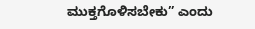ಮುಕ್ತಗೊಳಿಸಬೇಕು” ಎಂದು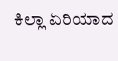ಕಿಲ್ಲಾ ಏರಿಯಾದ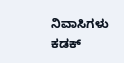ನಿವಾಸಿಗಳು ಕಡಕ್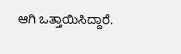ಆಗಿ ಒತ್ತಾಯಿಸಿದ್ದಾರೆ.